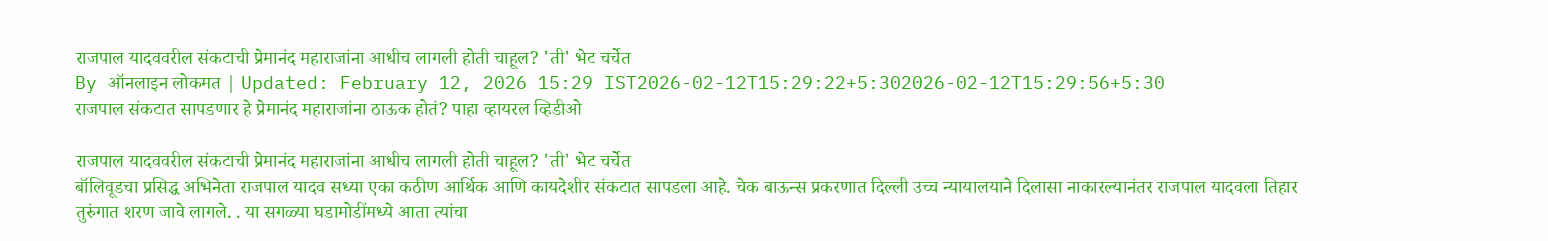राजपाल यादववरील संकटाची प्रेमानंद महाराजांना आधीच लागली होती चाहूल? 'ती' भेट चर्चेत
By ऑनलाइन लोकमत | Updated: February 12, 2026 15:29 IST2026-02-12T15:29:22+5:302026-02-12T15:29:56+5:30
राजपाल संकटात सापडणार हे प्रेमानंद महाराजांना ठाऊक होतं? पाहा व्हायरल व्हिडीओ

राजपाल यादववरील संकटाची प्रेमानंद महाराजांना आधीच लागली होती चाहूल? 'ती' भेट चर्चेत
बॉलिवूडचा प्रसिद्ध अभिनेता राजपाल यादव सध्या एका कठीण आर्थिक आणि कायदेशीर संकटात सापडला आहे. चेक बाऊन्स प्रकरणात दिल्ली उच्च न्यायालयाने दिलासा नाकारल्यानंतर राजपाल यादवला तिहार तुरुंगात शरण जावे लागले. . या सगळ्या घडामोडींमध्ये आता त्यांचा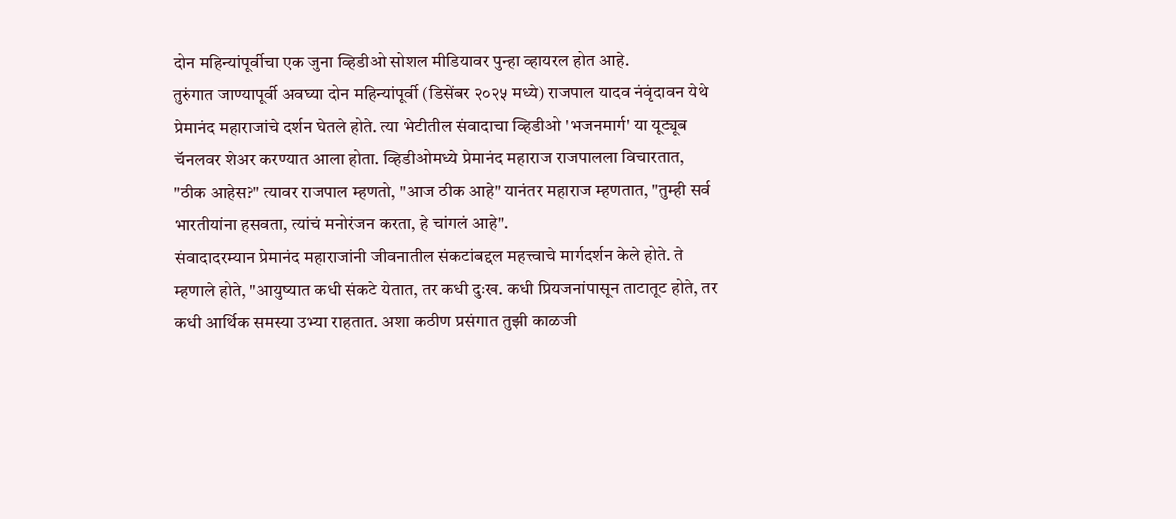दोन महिन्यांपूर्वीचा एक जुना व्हिडीओ सोशल मीडियावर पुन्हा व्हायरल होत आहे.
तुरुंगात जाण्यापूर्वी अवघ्या दोन महिन्यांपूर्वी (डिसेंबर २०२५ मध्ये) राजपाल यादव नंवृंदावन येथे प्रेमानंद महाराजांचे दर्शन घेतले होते. त्या भेटीतील संवादाचा व्हिडीओ 'भजनमार्ग' या यूट्यूब चॅनलवर शेअर करण्यात आला होता. व्हिडीओमध्ये प्रेमानंद महाराज राजपालला विचारतात, "ठीक आहेस?" त्यावर राजपाल म्हणतो, "आज ठीक आहे" यानंतर महाराज म्हणतात, "तुम्ही सर्व भारतीयांना हसवता, त्यांचं मनोरंजन करता, हे चांगलं आहे".
संवादादरम्यान प्रेमानंद महाराजांनी जीवनातील संकटांबद्दल महत्त्वाचे मार्गदर्शन केले होते. ते म्हणाले होते, "आयुष्यात कधी संकटे येतात, तर कधी दुःख. कधी प्रियजनांपासून ताटातूट होते, तर कधी आर्थिक समस्या उभ्या राहतात. अशा कठीण प्रसंगात तुझी काळजी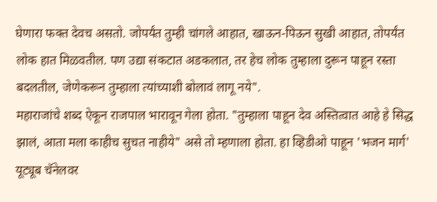घेणारा फक्त देवच असतो. जोपर्यंत तुम्ही चांगले आहात, खाऊन-पिऊन सुखी आहात, तोपर्यंत लोक हात मिळवतील. पण उद्या संकटात अडकलात, तर हेच लोक तुम्हाला दुरून पाहून रस्ता बदलतील, जेणेकरून तुम्हाला त्यांच्याशी बोलावं लागू नये".
महाराजांचे शब्द ऐकून राजपाल भारावून गेला होता. "तुम्हाला पाहून देव अस्तित्वात आहे हे सिद्ध झालं, आता मला काहीच सुचत नाहीये" असे तो म्हणाला होता. हा व्हिडीओ पाहून 'भजन मार्ग' यूट्यूब चॅनेलवर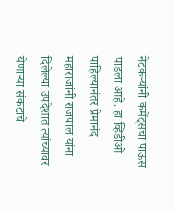नेटकऱ्यांनी कमेंट्सचा पाऊस पाडला आहे. हा व्हिडीओ पाहिल्यानंतर प्रेमानंद महाराजांनी राजपाल यांना दिलेल्या उपदेशात त्यांच्यावर येणाऱ्या संकटाचे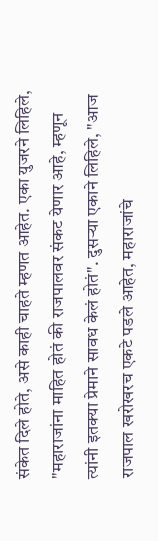संकेत दिले होते, असे काही चाहते म्हणत आहेत. एका युजरने लिहिले, "महाराजांना माहित होतं की राजपालवर संकट येणार आहे, म्हणून त्यांनी इतक्या प्रेमाने सावध केलं होतं". दुसऱ्या एकाने लिहिले, "आज राजपाल खरोखरच एकटे पडले आहेत, महाराजांचे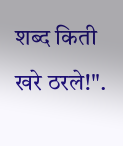शब्द किती खरे ठरले!".